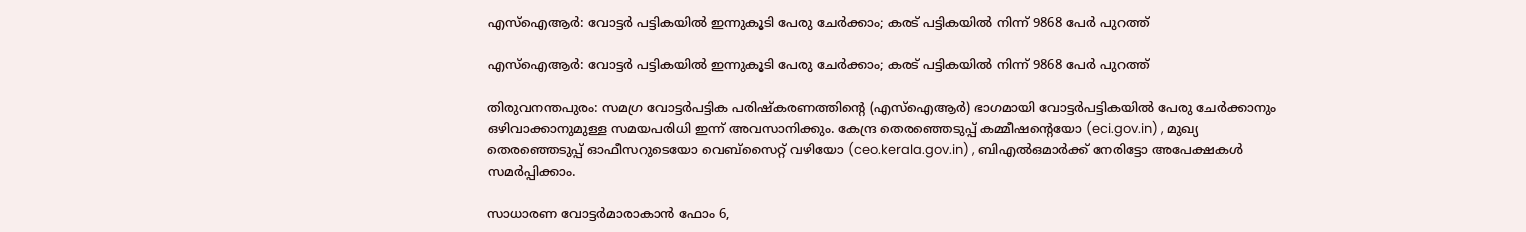എസ്‌ഐആര്‍: വോട്ടര്‍ പട്ടികയില്‍ ഇന്നുകൂടി പേരു ചേര്‍ക്കാം; കരട് പട്ടികയില്‍ നിന്ന് 9868 പേര്‍ പുറത്ത്

എസ്‌ഐആര്‍: വോട്ടര്‍ പട്ടികയില്‍ ഇന്നുകൂടി പേരു ചേര്‍ക്കാം; കരട് പട്ടികയില്‍ നിന്ന് 9868 പേര്‍ പുറത്ത്

തിരുവനന്തപുരം: സമഗ്ര വോട്ടര്‍പട്ടിക പരിഷ്‌കരണത്തിന്റെ (എസ്ഐആര്‍) ഭാഗമായി വോട്ടര്‍പട്ടികയില്‍ പേരു ചേര്‍ക്കാനും ഒഴിവാക്കാനുമുള്ള സമയപരിധി ഇന്ന് അവസാനിക്കും. കേന്ദ്ര തെരഞ്ഞെടുപ്പ് കമ്മീഷന്റെയോ (eci.gov.in) , മുഖ്യ തെരഞ്ഞെടുപ്പ് ഓഫീസറുടെയോ വെബ്സൈറ്റ് വഴിയോ (ceo.kerala.gov.in) , ബിഎല്‍ഒമാര്‍ക്ക് നേരിട്ടോ അപേക്ഷകള്‍ സമര്‍പ്പിക്കാം.

സാധാരണ വോട്ടര്‍മാരാകാന്‍ ഫോം 6,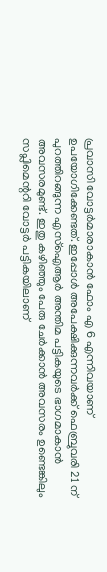പ്രവാസി വോട്ടര്‍മാരാകാന്‍ ഫോം എ 6 എന്നിവയാണ് ഉപയോഗിക്കേണ്ടത്. ഇപ്പോള്‍ അപേക്ഷിക്കുന്നവര്‍ക്ക് ഫെബ്രുവരി 21 ന് പുറത്തിറങ്ങുന്ന എസ്‌ഐആര്‍ അന്തിമ പട്ടികയുടെ ഭാഗമാകാന്‍ അവസരമുണ്ട്. ഇതു കഴിഞ്ഞും പേരു ചേര്‍ക്കാന്‍ അവസരം ഉണ്ടെങ്കിലും സപ്ലിമെന്ററി വോട്ടര്‍ പട്ടികയിലാണ്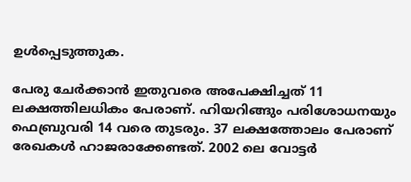ഉള്‍പ്പെടുത്തുക.

പേരു ചേര്‍ക്കാന്‍ ഇതുവരെ അപേക്ഷിച്ചത് 11 ലക്ഷത്തിലധികം പേരാണ്. ഹിയറിങ്ങും പരിശോധനയും ഫെബ്രുവരി 14 വരെ തുടരും. 37 ലക്ഷത്തോലം പേരാണ് രേഖകള്‍ ഹാജരാക്കേണ്ടത്. 2002 ലെ വോട്ടര്‍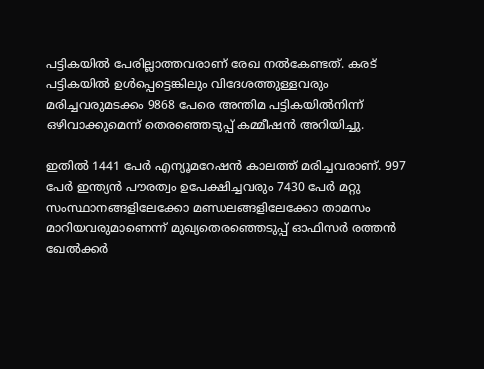പട്ടികയില്‍ പേരില്ലാത്തവരാണ് രേഖ നല്‍കേണ്ടത്. കരട് പട്ടികയില്‍ ഉള്‍പ്പെട്ടെങ്കിലും വിദേശത്തുള്ളവരും മരിച്ചവരുമടക്കം 9868 പേരെ അന്തിമ പട്ടികയില്‍നിന്ന് ഒഴിവാക്കുമെന്ന് തെരഞ്ഞെടുപ്പ് കമ്മീഷന്‍ അറിയിച്ചു.

ഇതില്‍ 1441 പേര്‍ എന്യൂമറേഷന്‍ കാലത്ത് മരിച്ചവരാണ്. 997 പേര്‍ ഇന്ത്യന്‍ പൗരത്വം ഉപേക്ഷിച്ചവരും 7430 പേര്‍ മറ്റു സംസ്ഥാനങ്ങളിലേക്കോ മണ്ഡലങ്ങളിലേക്കോ താമസം മാറിയവരുമാണെന്ന് മുഖ്യതെരഞ്ഞെടുപ്പ് ഓഫിസര്‍ രത്തന്‍ ഖേല്‍ക്കര്‍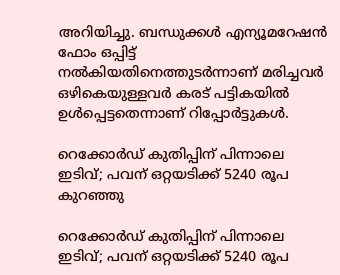അറിയിച്ചു. ബന്ധുക്കള്‍ എന്യൂമറേഷന്‍ ഫോം ഒപ്പിട്ട് നല്‍കിയതിനെത്തുടര്‍ന്നാണ് മരിച്ചവര്‍ ഒഴികെയുള്ളവര്‍ കരട് പട്ടികയില്‍ ഉള്‍പ്പെട്ടതെന്നാണ് റിപ്പോര്‍ട്ടുകള്‍.

റെക്കോര്‍ഡ് കുതിപ്പിന് പിന്നാലെ ഇടിവ്; പവന് ഒറ്റയടിക്ക് 5240 രൂപ കുറഞ്ഞു

റെക്കോര്‍ഡ് കുതിപ്പിന് പിന്നാലെ ഇടിവ്; പവന് ഒറ്റയടിക്ക് 5240 രൂപ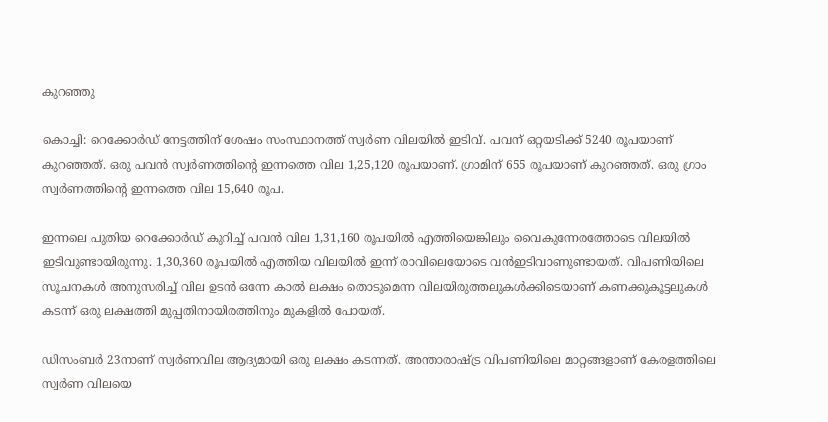കുറഞ്ഞു

കൊച്ചി: റെക്കോര്‍ഡ് നേട്ടത്തിന് ശേഷം സംസ്ഥാനത്ത് സ്വര്‍ണ വിലയില്‍ ഇടിവ്. പവന് ഒറ്റയടിക്ക് 5240 രൂപയാണ് കുറഞ്ഞത്. ഒരു പവന്‍ സ്വര്‍ണത്തിന്റെ ഇന്നത്തെ വില 1,25,120 രൂപയാണ്. ഗ്രാമിന് 655 രൂപയാണ് കുറഞ്ഞത്. ഒരു ഗ്രാം സ്വര്‍ണത്തിന്റെ ഇന്നത്തെ വില 15,640 രൂപ.

ഇന്നലെ പുതിയ റെക്കോര്‍ഡ് കുറിച്ച് പവന്‍ വില 1,31,160 രൂപയില്‍ എത്തിയെങ്കിലും വൈകുന്നേരത്തോടെ വിലയില്‍ ഇടിവുണ്ടായിരുന്നു. 1,30,360 രൂപയില്‍ എത്തിയ വിലയില്‍ ഇന്ന് രാവിലെയോടെ വന്‍ഇടിവാണുണ്ടായത്. വിപണിയിലെ സൂചനകള്‍ അനുസരിച്ച് വില ഉടന്‍ ഒന്നേ കാല്‍ ലക്ഷം തൊടുമെന്ന വിലയിരുത്തലുകള്‍ക്കിടെയാണ് കണക്കുകൂട്ടലുകള്‍ കടന്ന് ഒരു ലക്ഷത്തി മുപ്പതിനായിരത്തിനും മുകളില്‍ പോയത്.

ഡിസംബര്‍ 23നാണ് സ്വര്‍ണവില ആദ്യമായി ഒരു ലക്ഷം കടന്നത്. അന്താരാഷ്ട്ര വിപണിയിലെ മാറ്റങ്ങളാണ് കേരളത്തിലെ സ്വര്‍ണ വിലയെ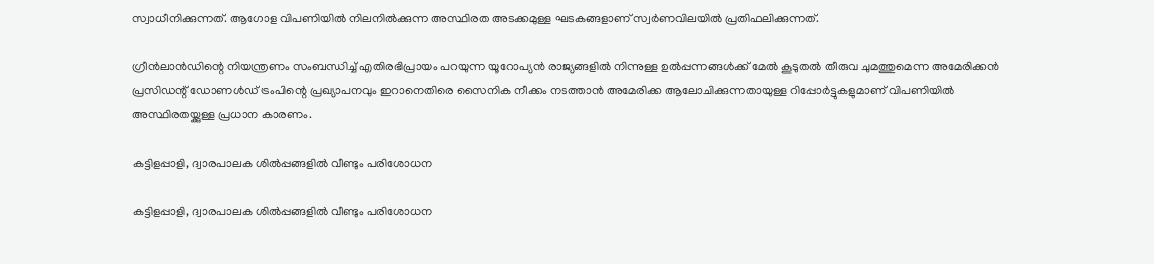സ്വാധീനിക്കുന്നത്. ആഗോള വിപണിയില്‍ നിലനില്‍ക്കുന്ന അസ്ഥിരത അടക്കമുള്ള ഘടകങ്ങളാണ് സ്വര്‍ണവിലയില്‍ പ്രതിഫലിക്കുന്നത്.

ഗ്രീന്‍ലാന്‍ഡിന്റെ നിയന്ത്രണം സംബന്ധിച്ച് എതിരഭിപ്രായം പറയുന്ന യൂറോപ്യന്‍ രാജ്യങ്ങളില്‍ നിന്നുള്ള ഉല്‍പ്പന്നങ്ങള്‍ക്ക് മേല്‍ കൂടുതല്‍ തീരുവ ചുമത്തുമെന്ന അമേരിക്കന്‍ പ്രസിഡന്റ് ഡോണള്‍ഡ് ട്രംപിന്റെ പ്രഖ്യാപനവും ഇറാനെതിരെ സൈനിക നീക്കം നടത്താന്‍ അമേരിക്ക ആലോചിക്കുന്നതായുള്ള റിപ്പോര്‍ട്ടുകളുമാണ് വിപണിയില്‍ അസ്ഥിരതയ്ക്കുള്ള പ്രധാന കാരണം.

കട്ടിളപ്പാളി, ദ്വാരപാലക ശില്‍പ്പങ്ങളില്‍ വീണ്ടും പരിശോധന

കട്ടിളപ്പാളി, ദ്വാരപാലക ശില്‍പ്പങ്ങളില്‍ വീണ്ടും പരിശോധന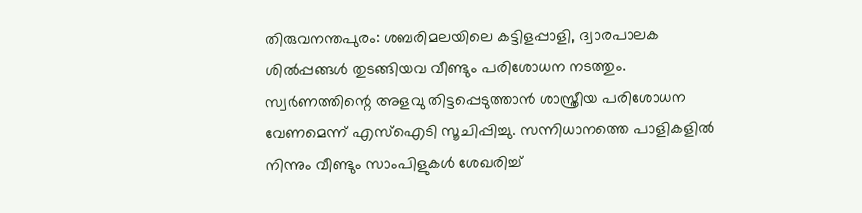തിരുവനന്തപുരം: ശബരിമലയിലെ കട്ടിളപ്പാളി, ദ്വാരപാലക ശില്‍പ്പങ്ങള്‍ തുടങ്ങിയവ വീണ്ടും പരിശോധന നടത്തും. സ്വര്‍ണത്തിന്റെ അളവു തിട്ടപ്പെടുത്താന്‍ ശാസ്ത്രീയ പരിശോധന വേണമെന്ന് എസ്‌ഐടി സൂചിപ്പിച്ചു. സന്നിധാനത്തെ പാളികളില്‍ നിന്നും വീണ്ടും സാംപിളുകള്‍ ശേഖരിച്ച്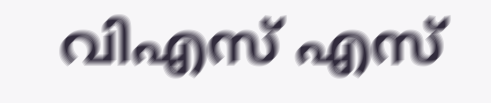വിഎസ് എസ്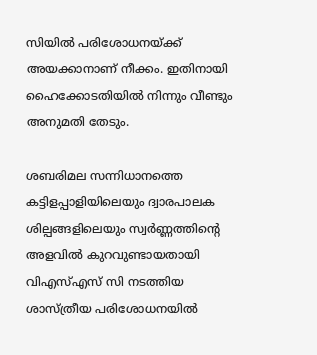സിയില്‍ പരിശോധനയ്ക്ക് അയക്കാനാണ് നീക്കം. ഇതിനായി ഹൈക്കോടതിയില്‍ നിന്നും വീണ്ടും അനുമതി തേടും.

ശബരിമല സന്നിധാനത്തെ കട്ടിളപ്പാളിയിലെയും ദ്വാരപാലക ശില്പങ്ങളിലെയും സ്വര്‍ണ്ണത്തിന്റെ അളവില്‍ കുറവുണ്ടായതായി വിഎസ്എസ് സി നടത്തിയ ശാസ്ത്രീയ പരിശോധനയില്‍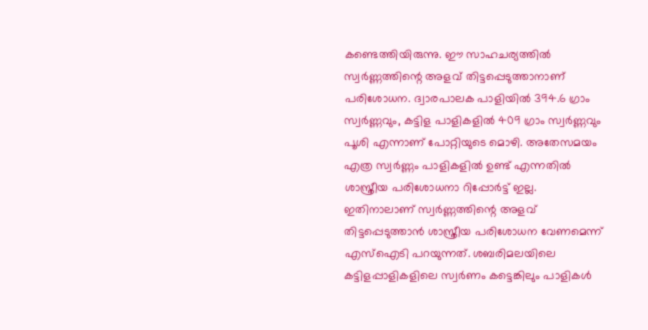കണ്ടെത്തിയിരുന്നു. ഈ സാഹചര്യത്തില്‍ സ്വര്‍ണ്ണത്തിന്റെ അളവ് തിട്ടപ്പെടുത്താനാണ് പരിശോധന. ദ്വാരപാലക പാളിയില്‍ 394.6 ഗ്രാം സ്വര്‍ണ്ണവും, കട്ടിള പാളികളില്‍ 409 ഗ്രാം സ്വര്‍ണ്ണവും പൂശി എന്നാണ് പോറ്റിയുടെ മൊഴി. അതേസമയം എത്ര സ്വര്‍ണ്ണം പാളികളില്‍ ഉണ്ട് എന്നതില്‍ ശാസ്ത്രീയ പരിശോധനാ റിപ്പോര്‍ട്ട് ഇല്ല. ഇതിനാലാണ് സ്വര്‍ണ്ണത്തിന്റെ അളവ് തിട്ടപ്പെടുത്താന്‍ ശാസ്ത്രീയ പരിശോധന വേണമെന്ന് എസ്‌ഐടി പറയുന്നത്. ശബരിമലയിലെ കട്ടിളപ്പാളികളിലെ സ്വര്‍ണം കട്ടെങ്കിലും പാളികള്‍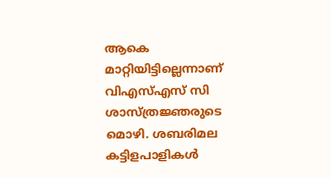ആകെ മാറ്റിയിട്ടില്ലെന്നാണ് വിഎസ്എസ് സി ശാസ്ത്രജ്ഞരുടെ മൊഴി. ശബരിമല കട്ടിളപാളികള്‍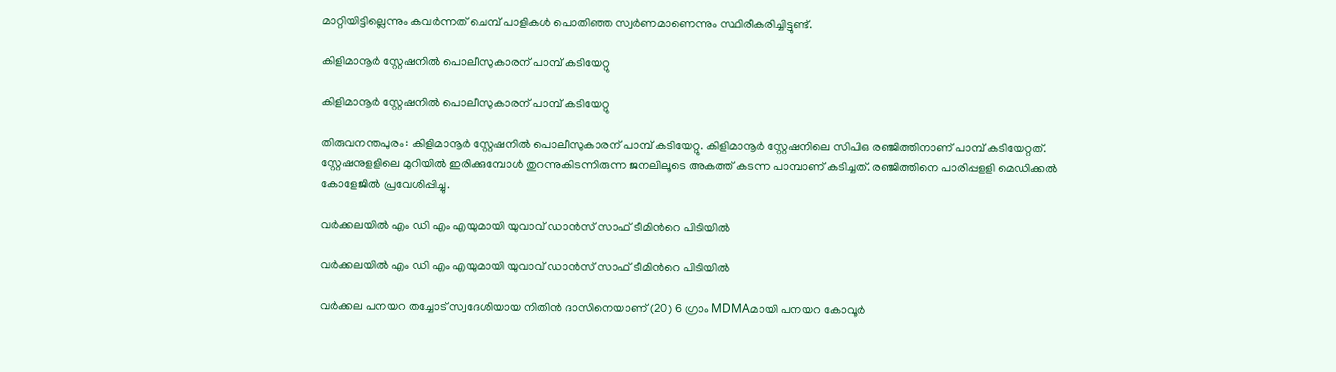മാറ്റിയിട്ടില്ലെന്നും കവര്‍ന്നത് ചെമ്പ് പാളികള്‍ പൊതിഞ്ഞ സ്വര്‍ണമാണെന്നും സ്ഥിരീകരിച്ചിട്ടുണ്ട്.

കിളിമാനൂര്‍ സ്റ്റേഷനില്‍ പൊലീസുകാരന് പാമ്പ് കടിയേറ്റു

കിളിമാനൂര്‍ സ്റ്റേഷനില്‍ പൊലീസുകാരന് പാമ്പ് കടിയേറ്റു

തിരുവനന്തപുരം: കിളിമാനൂര്‍ സ്റ്റേഷനില്‍ പൊലീസുകാരന് പാമ്പ് കടിയേറ്റു. കിളിമാനൂര്‍ സ്റ്റേഷനിലെ സിപിഒ രഞ്ജിത്തിനാണ് പാമ്പ് കടിയേറ്റത്. സ്റ്റേഷനുളളിലെ മുറിയില്‍ ഇരിക്കുമ്പോള്‍ തുറന്നുകിടന്നിരുന്ന ജനലിലൂടെ അകത്ത് കടന്ന പാമ്പാണ് കടിച്ചത്. രഞ്ജിത്തിനെ പാരിപ്പളളി മെഡിക്കല്‍ കോളേജില്‍ പ്രവേശിപ്പിച്ചു.

വർക്കലയിൽ എം ഡി എം എയുമായി യുവാവ് ഡാൻസ് സാഫ് ടീമിൻറെ പിടിയിൽ

വർക്കലയിൽ എം ഡി എം എയുമായി യുവാവ് ഡാൻസ് സാഫ് ടീമിൻറെ പിടിയിൽ

വർക്കല പനയറ തച്ചോട് സ്വദേശിയായ നിതിൻ ദാസിനെയാണ് (20) 6 ഗ്രാം MDMAമായി പനയറ കോവൂർ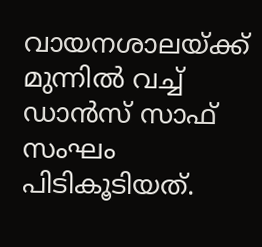വായനശാലയ്ക്ക് മുന്നിൽ വച്ച് ഡാൻസ് സാഫ് സംഘം പിടികൂടിയത്.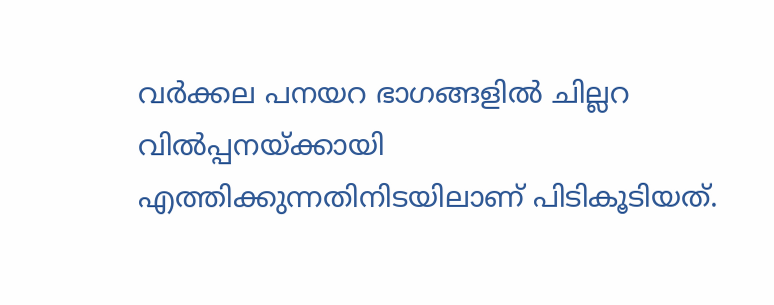വർക്കല പനയറ ഭാഗങ്ങളിൽ ചില്ലറ വിൽപ്പനയ്ക്കായി എത്തിക്കുന്നതിനിടയിലാണ് പിടികൂടിയത്.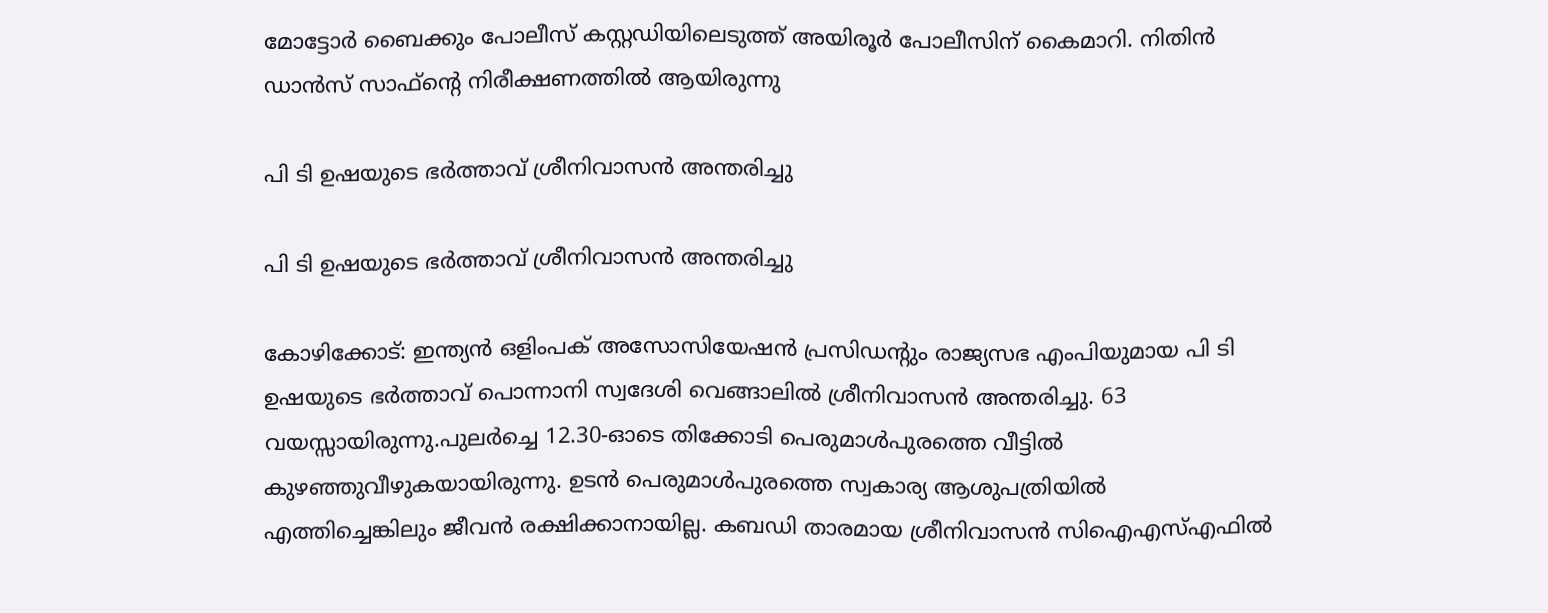മോട്ടോർ ബൈക്കും പോലീസ് കസ്റ്റഡിയിലെടുത്ത് അയിരൂർ പോലീസിന് കൈമാറി. നിതിൻ ഡാൻസ് സാഫ്ൻ്റെ നിരീക്ഷണത്തിൽ ആയിരുന്നു

പി ടി ഉഷയുടെ ഭർത്താവ് ശ്രീനിവാസൻ അന്തരിച്ചു

പി ടി ഉഷയുടെ ഭർത്താവ് ശ്രീനിവാസൻ അന്തരിച്ചു

കോഴിക്കോട്: ഇന്ത്യൻ ഒളിംപക് അസോസിയേഷൻ പ്രസിഡന്റും രാജ്യസഭ എംപിയുമായ പി ടി ഉഷയുടെ ഭർത്താവ് പൊന്നാനി സ്വദേശി വെങ്ങാലിൽ ശ്രീനിവാസൻ അന്തരിച്ചു. 63 വയസ്സായിരുന്നു.പുലർച്ചെ 12.30-ഓടെ തിക്കോടി പെരുമാൾപുരത്തെ വീട്ടിൽ കുഴഞ്ഞുവീഴുകയായിരുന്നു. ഉടൻ പെരുമാൾപുരത്തെ സ്വകാര്യ ആശുപത്രിയിൽ എത്തിച്ചെങ്കിലും ജീവൻ രക്ഷിക്കാനായില്ല. കബഡി താരമായ ശ്രീനിവാസൻ സിഐഎസ്എഫിൽ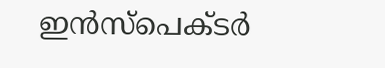ഇൻസ്പെക്ടർ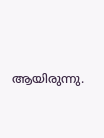ആയിരുന്നു.